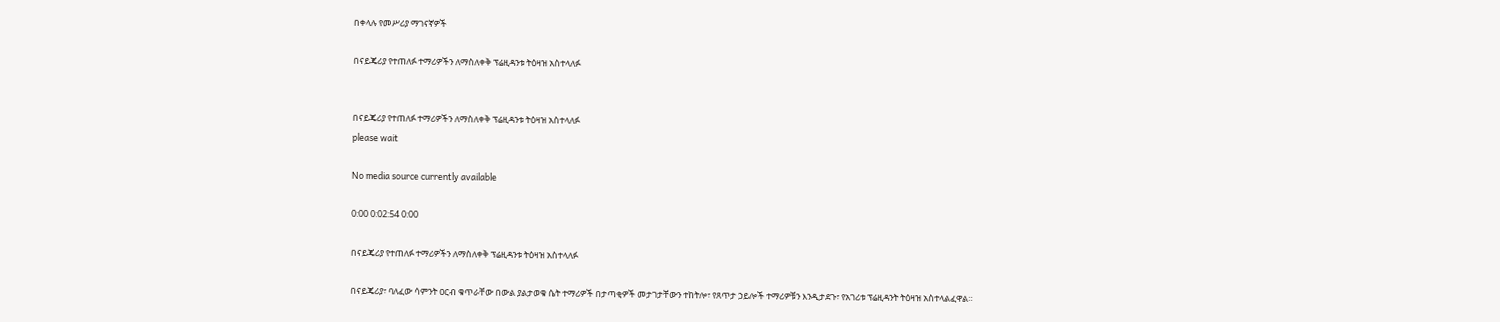በቀላሉ የመሥሪያ ማገናኛዎች

በናይጄሪያ የተጠለፉ ተማሪዎችን ለማስለቀቅ ፕሬዚዳንቱ ትዕዛዝ አስተላለፉ


በናይጄሪያ የተጠለፉ ተማሪዎችን ለማስለቀቅ ፕሬዚዳንቱ ትዕዛዝ አስተላለፉ
please wait

No media source currently available

0:00 0:02:54 0:00

በናይጄሪያ የተጠለፉ ተማሪዎችን ለማስለቀቅ ፕሬዚዳንቱ ትዕዛዝ አስተላለፉ

በናይጄሪያ፣ ባለፈው ሳምንት ዐርብ ቁጥራቸው በውል ያልታወቁ ሴት ተማሪዎች በታጣቂዎች መታገታቸውን ተከትሎ፣ የጸጥታ ኃይሎች ተማሪዎቹን እንዲታደጉ፣ የአገሪቱ ፕሬዚዳንት ትዕዛዝ አስተላልፈዋል።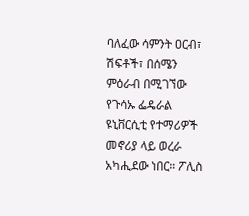ባለፈው ሳምንት ዐርብ፣ ሽፍቶች፣ በሰሜን ምዕራብ በሚገኘው የጉሳኡ ፌዴራል ዩኒቨርሲቲ የተማሪዎች መኖሪያ ላይ ወረራ አካሒደው ነበር። ፖሊስ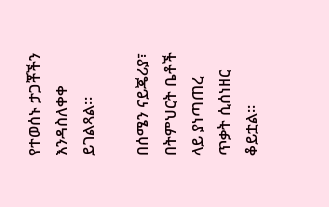የተወሰኑ ታጋቾችን እንዳስለቀቀ ይገልጻል።

በሰሜን ናይጄሪያ፣ በትምህርት ቤቶች ላይ ያነጣጠረ ጥቃት ሲሰነዘር ቆይቷል።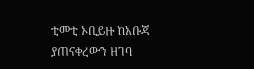ቲመቲ ኦቢይዙ ከአቡጃ ያጠናቀረውን ዘገባ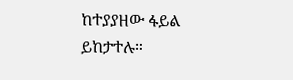ከተያያዘው ፋይል ይከታተሉ።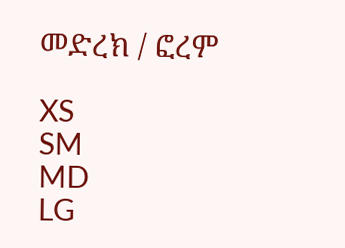መድረክ / ፎረም

XS
SM
MD
LG